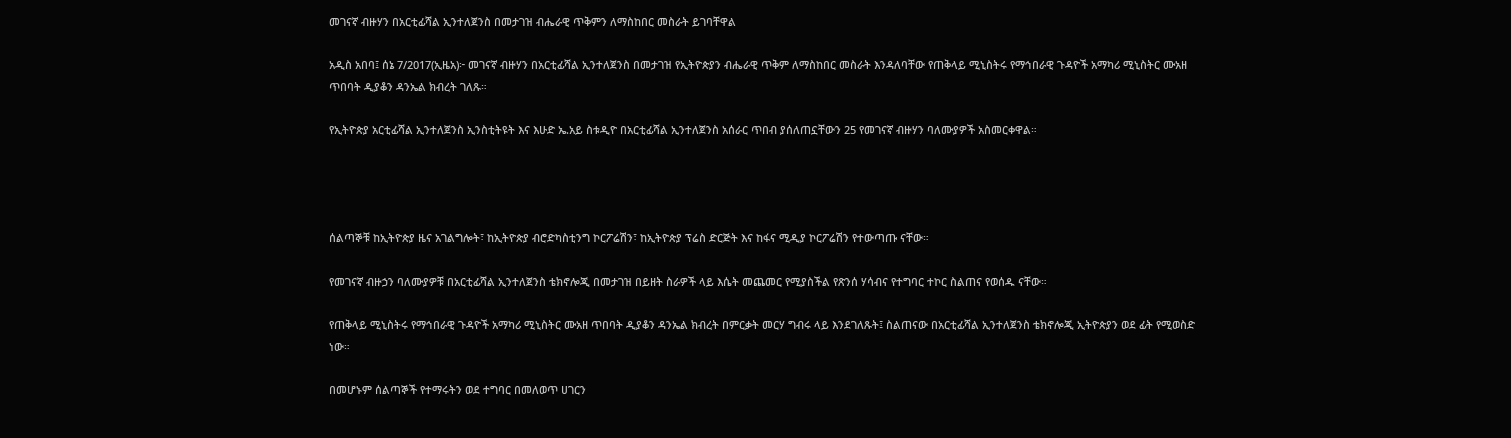መገናኛ ብዙሃን በአርቲፊሻል ኢንተለጀንስ በመታገዝ ብሔራዊ ጥቅምን ለማስከበር መስራት ይገባቸዋል

አዲስ አበባ፤ ሰኔ 7/2017(ኢዜአ)፦ መገናኛ ብዙሃን በአርቲፊሻል ኢንተለጀንስ በመታገዝ የኢትዮጵያን ብሔራዊ ጥቅም ለማስከበር መስራት እንዳለባቸው የጠቅላይ ሚኒስትሩ የማኅበራዊ ጉዳዮች አማካሪ ሚኒስትር ሙአዘ ጥበባት ዲያቆን ዳንኤል ክብረት ገለጹ።

የኢትዮጵያ አርቲፊሻል ኢንተለጀንስ ኢንስቲትዩት እና እሁድ ኤ.አይ ስቱዲዮ በአርቲፊሻል ኢንተለጀንስ አሰራር ጥበብ ያሰለጠኗቸውን 25 የመገናኛ ብዙሃን ባለሙያዎች አስመርቀዋል።




ሰልጣኞቹ ከኢትዮጵያ ዜና አገልግሎት፣ ከኢትዮጵያ ብሮድካስቲንግ ኮርፖሬሽን፣ ከኢትዮጵያ ፕሬስ ድርጅት እና ከፋና ሚዲያ ኮርፖሬሽን የተውጣጡ ናቸው።

የመገናኛ ብዙኃን ባለሙያዎቹ በአርቲፊሻል ኢንተለጀንስ ቴክኖሎጂ በመታገዝ በይዘት ስራዎች ላይ እሴት መጨመር የሚያስችል የጽንሰ ሃሳብና የተግባር ተኮር ስልጠና የወሰዱ ናቸው።

የጠቅላይ ሚኒስትሩ የማኅበራዊ ጉዳዮች አማካሪ ሚኒስትር ሙአዘ ጥበባት ዲያቆን ዳንኤል ክብረት በምርቃት መርሃ ግብሩ ላይ እንደገለጹት፤ ስልጠናው በአርቲፊሻል ኢንተለጀንስ ቴክኖሎጂ ኢትዮጵያን ወደ ፊት የሚወስድ ነው።

በመሆኑም ሰልጣኞች የተማሩትን ወደ ተግባር በመለወጥ ሀገርን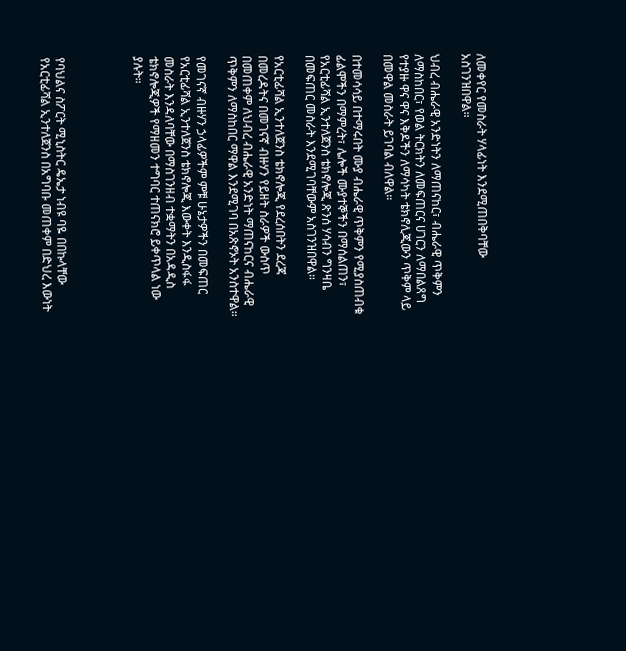ለመቀየር የመስራት ሃላፊነት እንደሚጠበቅባቸው አስገንዝበዋል።

ህብረ ብሔራዊ አንድነትን ለማጠናከር፣ ብሔራዊ ጥቅምን ለማስከበር፣ የወል ትርክትን ለመፍጠርና ሀገርን ለማበልጸግ የተያዙ ዋና ዋና እቅዶችን ለማሳካት ቴክኖሊጂውን ጥቅም ላይ በመዋል መስራት ይገባል ብለዋል።

በተመሳሳይ በተማሩበት ሙያ ብሔራዊ ጥቅምን የሚያስጠብቁ ፊልሞችን በማምረት፣ ሌሎች ሙያተኞችን በማሰልጠን፣ የአርቲፊሻል ኢንተለጀንስ ቴክኖሎጂ ጽንሰ ሃሳብን ግንዛቤ በመፍጠር መስራት እንደሚገባቸውም አስገንዝበዋል።

የአርቲፊሻል ኢንተለጀንስ ቴክኖሎጂ የደረሰበትን ደረጃ በመረዳትና በመገናኛ ብዙሃን የይዘት ስራዎች ውስጥ በመጠቀም ለህብረ ብሔራዊ አንድነት ማጠናከርና ብሔራዊ ጥቅምን ለማስከበር ማዋል እንደሚገባ በአጽኖኦት አንስተዋል።

የመገናኛ ብዙሃን ኃላፊዎችም ምቹ ሁኔታዎችን በመፍጠር የአርቲፊሻል ኢንተለጀንስ ቴክኖሎጂ እውቀት እንዲስፋፋ መስራት እንዳለባቸው በማስገንዘብ ተቋማትን በአዳዲስ ቴክኖሎጂዎች የማዘመን ተግባር ተጠናክሮ ይቀጥላል ነው ያሉት።




የባህልና ስፖርት ሚኒስትር ዴኤታ ነብዩ ባዬ በበኩላቸው የአርቲፊሻል ኢንተለጀንስ በአግባቡ መጠቀም በድህረ እውነት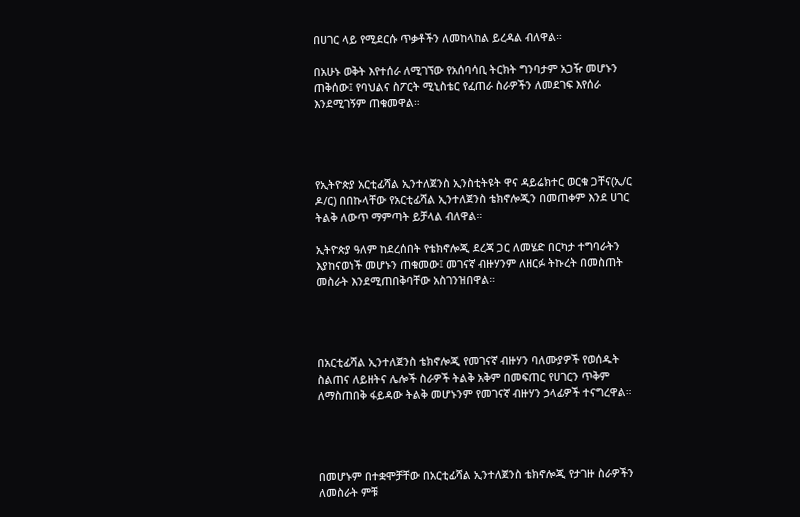በሀገር ላይ የሚደርሱ ጥቃቶችን ለመከላከል ይረዳል ብለዋል።

በአሁኑ ወቅት እየተሰራ ለሚገኘው የአሰባሳቢ ትርክት ግንባታም አጋዥ መሆኑን ጠቅሰው፤ የባህልና ስፖርት ሚኒስቴር የፈጠራ ስራዎችን ለመደገፍ እየሰራ እንደሚገኝም ጠቁመዋል።




የኢትዮጵያ አርቲፊሻል ኢንተለጀንስ ኢንስቲትዩት ዋና ዳይሬክተር ወርቁ ጋቸና(ኢ/ር ዶ/ር) በበኩላቸው የአርቲፊሻል ኢንተለጀንስ ቴክኖሎጂን በመጠቀም እንደ ሀገር ትልቅ ለውጥ ማምጣት ይቻላል ብለዋል።

ኢትዮጵያ ዓለም ከደረሰበት የቴክኖሎጂ ደረጃ ጋር ለመሄድ በርካታ ተግባራትን እያከናወነች መሆኑን ጠቁመው፤ መገናኛ ብዙሃንም ለዘርፉ ትኩረት በመስጠት መስራት እንደሚጠበቅባቸው አስገንዝበዋል።




በአርቲፊሻል ኢንተለጀንስ ቴክኖሎጂ የመገናኛ ብዙሃን ባለሙያዎች የወሰዱት ስልጠና ለይዘትና ሌሎች ስራዎች ትልቅ አቅም በመፍጠር የሀገርን ጥቅም ለማስጠበቅ ፋይዳው ትልቅ መሆኑንም የመገናኛ ብዙሃን ኃላፊዎች ተናግረዋል።




በመሆኑም በተቋሞቻቸው በአርቲፊሻል ኢንተለጀንስ ቴክኖሎጂ የታገዙ ስራዎችን ለመስራት ምቹ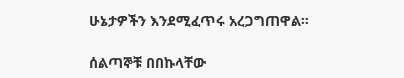ሁኔታዎችን እንደሚፈጥሩ አረጋግጠዋል።

ሰልጣኞቹ በበኩላቸው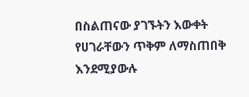በስልጠናው ያገኙትን እውቀት የሀገራቸውን ጥቅም ለማስጠበቅ እንደሚያውሉ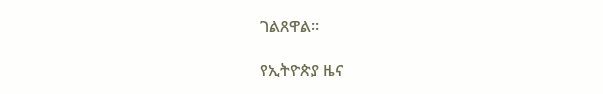ገልጸዋል።

የኢትዮጵያ ዜና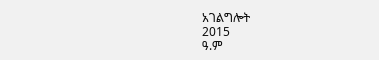አገልግሎት
2015
ዓ.ም